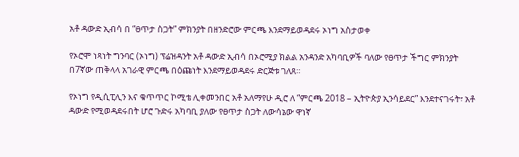አቶ ዳውድ ኢብሳ በ “ፀጥታ ስጋት” ምክንያት በዘንድሮው ምርጫ እንደማይወዳደሩ ኦነግ አስታወቀ

የኦሮሞ ነጻነት ግንባር (ኦነግ) ፕሬዝዳንት አቶ ዳውድ ኢብሳ በኦሮሚያ ክልል አንዳንድ አካባቢዎች ባለው የፀጥታ ችግር ምክንያት በ7ኛው ጠቅላላ አገራዊ ምርጫ በዕጩነት እንደማይወዳደሩ ድርጅቱ ገለጸ።

የኦነግ የዲሲፒሊን እና ቁጥጥር ኮሚቴ ሊቀመንበር አቶ አለማየሁ ዲሮ ለ “ምርጫ 2018 – ኢትዮጵያ ኢንሳይደር” እንደተናገሩት፣ አቶ ዳውድ የሚወዳደሩበት ሆሮ ጉድሩ አካባቢ ያለው የፀጥታ ስጋት ለውሳኔው ዋነኛ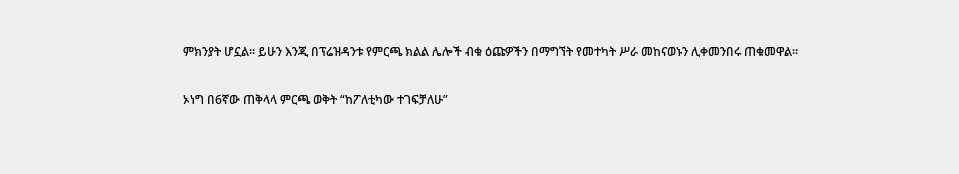ምክንያት ሆኗል። ይሁን እንጂ በፕሬዝዳንቱ የምርጫ ክልል ሌሎች ብቁ ዕጩዎችን በማግኘት የመተካት ሥራ መከናወኑን ሊቀመንበሩ ጠቁመዋል።

ኦነግ በ6ኛው ጠቅላላ ምርጫ ወቅት “ከፖለቲካው ተገፍቻለሁ”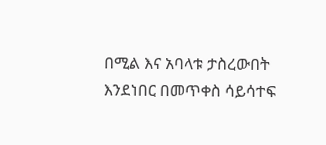በሚል እና አባላቱ ታስረውበት እንደነበር በመጥቀስ ሳይሳተፍ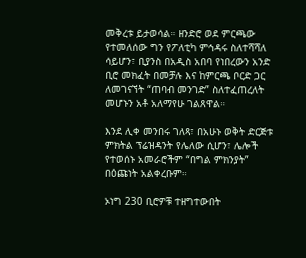መቅረቱ ይታወሳል። ዘንድሮ ወደ ምርጫው የተመለሰው ግን የፖለቲካ ምኅዳሩ ስለተሻሻለ ሳይሆን፣ ቢያንስ በአዲስ አበባ የነበረውን አንድ ቢሮ መክፈት በመቻሉ እና ከምርጫ ቦርድ ጋር ለመገናኘት “ጠባብ መንገድ” ስለተፈጠረለት መሆኑን አቶ አለማየሁ ገልጸዋል።

እንደ ሊቀ መንበሩ ገለጻ፣ በአሁኑ ወቅት ድርጅቱ ምክትል ፕሬዝዳንት የሌለው ሲሆን፣ ሌሎች የተወሰኑ አመራሮችም “በግል ምክንያት” በዕጩነት አልቀረቡም።

ኦነግ 230 ቢሮዎቹ ተዘግተውበት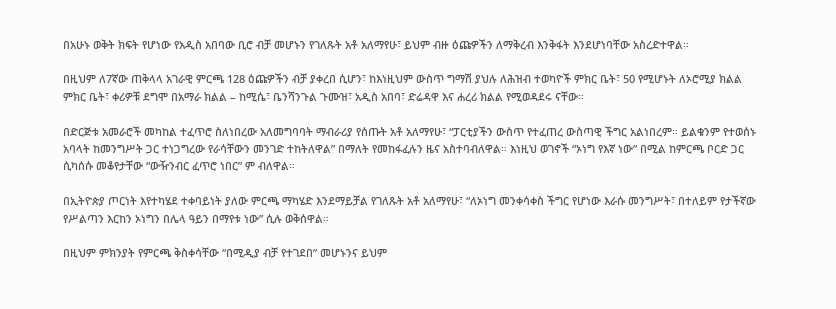በአሁኑ ወቅት ክፍት የሆነው የአዲስ አበባው ቢሮ ብቻ መሆኑን የገለጹት አቶ አለማየሁ፣ ይህም ብዙ ዕጩዎችን ለማቅረብ እንቅፋት እንደሆነባቸው አስረድተዋል።

በዚህም ለ7ኛው ጠቅላላ አገራዊ ምርጫ 128 ዕጩዎችን ብቻ ያቀረበ ሲሆን፣ ከእነዚህም ውስጥ ግማሽ ያህሉ ለሕዝብ ተወካዮች ምክር ቤት፣ 50 የሚሆኑት ለኦሮሚያ ክልል ምክር ቤት፣ ቀሪዎቹ ደግሞ በአማራ ክልል – ከሚሴ፣ ቤንሻንጉል ጉሙዝ፣ አዲስ አበባ፣ ድሬዳዋ እና ሐረሪ ክልል የሚወዳደሩ ናቸው።

በድርጅቱ አመራሮች መካከል ተፈጥሮ ስለነበረው አለመግባባት ማብራሪያ የሰጡት አቶ አለማየሁ፣ “ፓርቲያችን ውስጥ የተፈጠረ ውስጣዊ ችግር አልነበረም። ይልቁንም የተወሰኑ አባላት ከመንግሥት ጋር ተነጋግረው የራሳቸውን መንገድ ተከትለዋል” በማለት የመከፋፈሉን ዜና አስተባብለዋል። እነዚህ ወገኖች “ኦነግ የእኛ ነው” በሚል ከምርጫ ቦርድ ጋር ሲካሰሱ መቆየታቸው “ውዥንብር ፈጥሮ ነበር” ም ብለዋል።

በኢትዮጵያ ጦርነት እየተካሄደ ተቀባይነት ያለው ምርጫ ማካሄድ እንደማይቻል የገለጹት አቶ አለማየሁ፣ “ለኦነግ መንቀሳቀስ ችግር የሆነው እራሱ መንግሥት፣ በተለይም የታችኛው የሥልጣን እርከን ኦነግን በሌላ ዓይን በማየቱ ነው” ሲሉ ወቅሰዋል።

በዚህም ምክንያት የምርጫ ቅስቀሳቸው “በሚዲያ ብቻ የተገደበ” መሆኑንና ይህም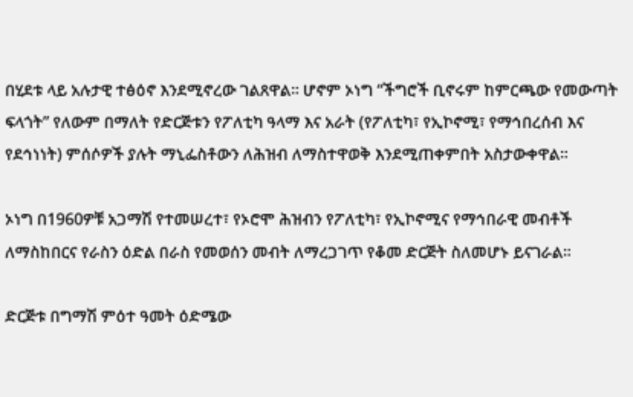በሂደቱ ላይ አሉታዊ ተፅዕኖ እንደሚኖረው ገልጸዋል። ሆኖም ኦነግ “ችግሮች ቢኖሩም ከምርጫው የመውጣት ፍላጎት” የለውም በማለት የድርጅቱን የፖለቲካ ዓላማ እና አራት (የፖለቲካ፣ የኢኮኖሚ፣ የማኅበረሰብ እና የደኅነነት) ምሰሶዎች ያሉት ማኒፌስቶውን ለሕዝብ ለማስተዋወቅ እንደሚጠቀምበት አስታውቀዋል።

ኦነግ በ1960ዎቹ አጋማሽ የተመሠረተ፣ የኦሮሞ ሕዝብን የፖለቲካ፣ የኢኮኖሚና የማኅበራዊ መብቶች ለማስከበርና የራስን ዕድል በራስ የመወሰን መብት ለማረጋገጥ የቆመ ድርጅት ስለመሆኑ ይናገራል።

ድርጅቱ በግማሽ ምዕተ ዓመት ዕድሜው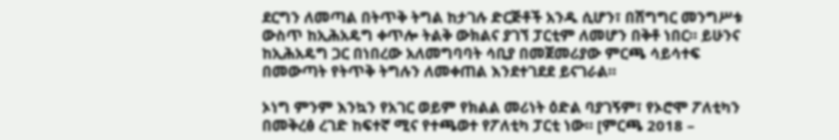ደርግን ለመጣል በትጥቅ ትግል ከታገሉ ድርጅቶች አንዱ ሲሆን፣ በሽግግር መንግሥቱ ውስጥ ከኢሕአዴግ ቀጥሎ ትልቅ ውክልና ያገኘ ፓርቲም ለመሆን በቅቶ ነበር። ይሁንና ከኢሕአዴግ ጋር በነበረው አለመግባባት ሳቢያ በመጀመሪያው ምርጫ ሳይሳተፍ በመውጣት የትጥቅ ትግሉን ለመቀጠል እንደተገደደ ይናገራል።

ኦነግ ምንም እንኳን የአገር ወይም የክልል መሪነት ዕድል ባያገኝም፣ የኦሮሞ ፖለቲካን በመቅረፅ ረገድ ከፍተኛ ሚና የተጫወተ የፖለቲካ ፓርቲ ነው። [ምርጫ 2018 –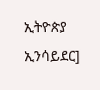ኢትዮጵያ ኢንሳይደር]